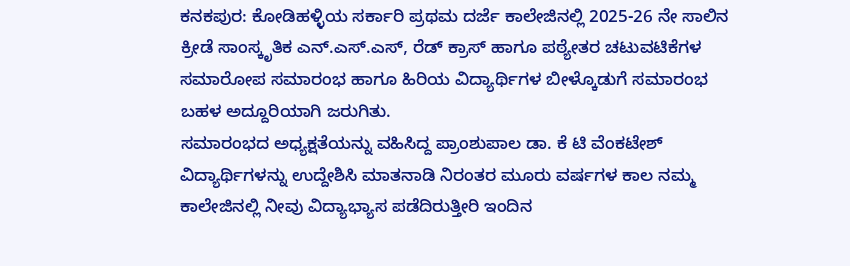ಕನಕಪುರ: ಕೋಡಿಹಳ್ಳಿಯ ಸರ್ಕಾರಿ ಪ್ರಥಮ ದರ್ಜೆ ಕಾಲೇಜಿನಲ್ಲಿ 2025-26 ನೇ ಸಾಲಿನ ಕ್ರೀಡೆ ಸಾಂಸ್ಕೃತಿಕ ಎನ್.ಎಸ್.ಎಸ್, ರೆಡ್ ಕ್ರಾಸ್ ಹಾಗೂ ಪಠ್ಯೇತರ ಚಟುವಟಿಕೆಗಳ ಸಮಾರೋಪ ಸಮಾರಂಭ ಹಾಗೂ ಹಿರಿಯ ವಿದ್ಯಾರ್ಥಿಗಳ ಬೀಳ್ಕೊಡುಗೆ ಸಮಾರಂಭ ಬಹಳ ಅದ್ದೂರಿಯಾಗಿ ಜರುಗಿತು.
ಸಮಾರಂಭದ ಅಧ್ಯಕ್ಷತೆಯನ್ನು ವಹಿಸಿದ್ದ ಪ್ರಾಂಶುಪಾಲ ಡಾ. ಕೆ ಟಿ ವೆಂಕಟೇಶ್ ವಿದ್ಯಾರ್ಥಿಗಳನ್ನು ಉದ್ದೇಶಿಸಿ ಮಾತನಾಡಿ ನಿರಂತರ ಮೂರು ವರ್ಷಗಳ ಕಾಲ ನಮ್ಮ ಕಾಲೇಜಿನಲ್ಲಿ ನೀವು ವಿದ್ಯಾಭ್ಯಾಸ ಪಡೆದಿರುತ್ತೀರಿ ಇಂದಿನ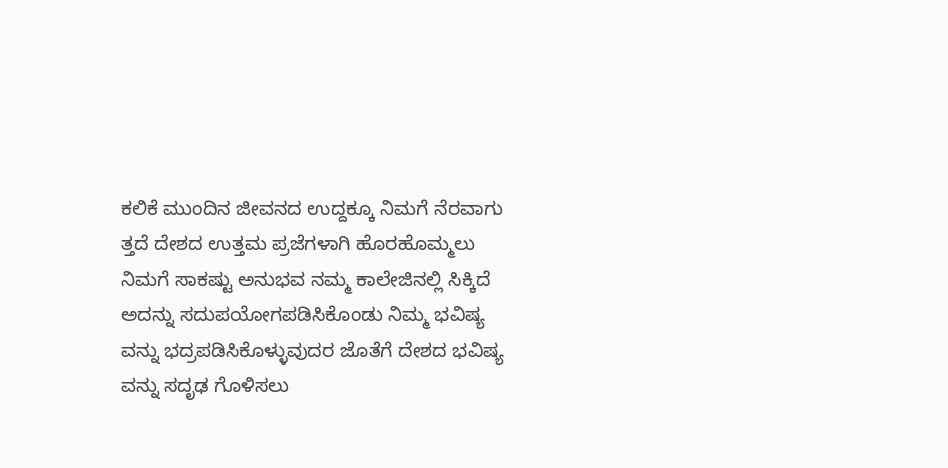ಕಲಿಕೆ ಮುಂದಿನ ಜೀವನದ ಉದ್ದಕ್ಕೂ ನಿಮಗೆ ನೆರವಾಗು ತ್ತದೆ ದೇಶದ ಉತ್ತಮ ಪ್ರಜೆಗಳಾಗಿ ಹೊರಹೊಮ್ಮಲು ನಿಮಗೆ ಸಾಕಷ್ಟು ಅನುಭವ ನಮ್ಮ ಕಾಲೇಜಿನಲ್ಲಿ ಸಿಕ್ಕಿದೆ ಅದನ್ನು ಸದುಪಯೋಗಪಡಿಸಿಕೊಂಡು ನಿಮ್ಮ ಭವಿಷ್ಯ ವನ್ನು ಭದ್ರಪಡಿಸಿಕೊಳ್ಳುವುದರ ಜೊತೆಗೆ ದೇಶದ ಭವಿಷ್ಯ ವನ್ನು ಸದೃಢ ಗೊಳಿಸಲು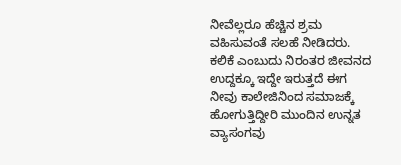ನೀವೆಲ್ಲರೂ ಹೆಚ್ಚಿನ ಶ್ರಮ ವಹಿಸುವಂತೆ ಸಲಹೆ ನೀಡಿದರು.
ಕಲಿಕೆ ಎಂಬುದು ನಿರಂತರ ಜೀವನದ ಉದ್ದಕ್ಕೂ ಇದ್ದೇ ಇರುತ್ತದೆ ಈಗ ನೀವು ಕಾಲೇಜಿನಿಂದ ಸಮಾಜಕ್ಕೆ ಹೋಗುತ್ತಿದ್ದೀರಿ ಮುಂದಿನ ಉನ್ನತ ವ್ಯಾಸಂಗವು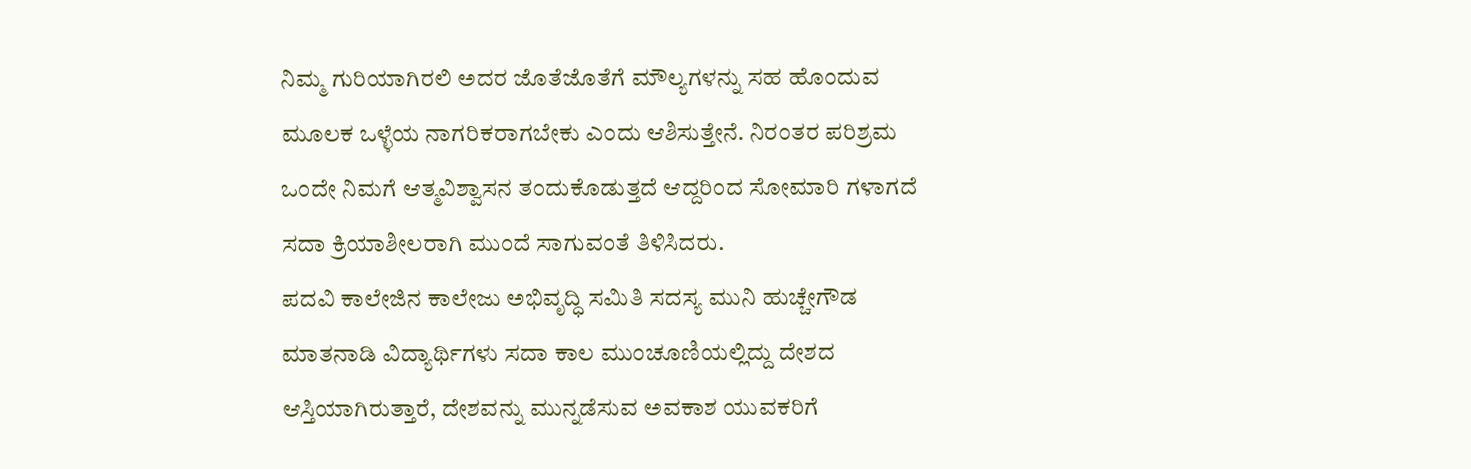ನಿಮ್ಮ ಗುರಿಯಾಗಿರಲಿ ಅದರ ಜೊತೆಜೊತೆಗೆ ಮೌಲ್ಯಗಳನ್ನು ಸಹ ಹೊಂದುವ ಮೂಲಕ ಒಳ್ಳೆಯ ನಾಗರಿಕರಾಗಬೇಕು ಎಂದು ಆಶಿಸುತ್ತೇನೆ. ನಿರಂತರ ಪರಿಶ್ರಮ ಒಂದೇ ನಿಮಗೆ ಆತ್ಮವಿಶ್ವಾಸನ ತಂದುಕೊಡುತ್ತದೆ ಆದ್ದರಿಂದ ಸೋಮಾರಿ ಗಳಾಗದೆ ಸದಾ ಕ್ರಿಯಾಶೀಲರಾಗಿ ಮುಂದೆ ಸಾಗುವಂತೆ ತಿಳಿಸಿದರು.
ಪದವಿ ಕಾಲೇಜಿನ ಕಾಲೇಜು ಅಭಿವೃದ್ಧಿ ಸಮಿತಿ ಸದಸ್ಯ ಮುನಿ ಹುಚ್ಚೇಗೌಡ ಮಾತನಾಡಿ ವಿದ್ಯಾರ್ಥಿಗಳು ಸದಾ ಕಾಲ ಮುಂಚೂಣಿಯಲ್ಲಿದ್ದು ದೇಶದ ಆಸ್ತಿಯಾಗಿರುತ್ತಾರೆ, ದೇಶವನ್ನು ಮುನ್ನಡೆಸುವ ಅವಕಾಶ ಯುವಕರಿಗೆ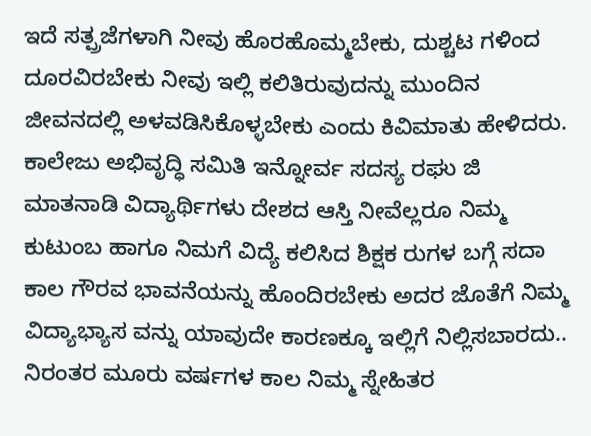ಇದೆ ಸತ್ಪ್ರಜೆಗಳಾಗಿ ನೀವು ಹೊರಹೊಮ್ಮಬೇಕು, ದುಶ್ಚಟ ಗಳಿಂದ ದೂರವಿರಬೇಕು ನೀವು ಇಲ್ಲಿ ಕಲಿತಿರುವುದನ್ನು ಮುಂದಿನ ಜೀವನದಲ್ಲಿ ಅಳವಡಿಸಿಕೊಳ್ಳಬೇಕು ಎಂದು ಕಿವಿಮಾತು ಹೇಳಿದರು.
ಕಾಲೇಜು ಅಭಿವೃದ್ಧಿ ಸಮಿತಿ ಇನ್ನೋರ್ವ ಸದಸ್ಯ ರಘು ಜಿ ಮಾತನಾಡಿ ವಿದ್ಯಾರ್ಥಿಗಳು ದೇಶದ ಆಸ್ತಿ ನೀವೆಲ್ಲರೂ ನಿಮ್ಮ ಕುಟುಂಬ ಹಾಗೂ ನಿಮಗೆ ವಿದ್ಯೆ ಕಲಿಸಿದ ಶಿಕ್ಷಕ ರುಗಳ ಬಗ್ಗೆ ಸದಾ ಕಾಲ ಗೌರವ ಭಾವನೆಯನ್ನು ಹೊಂದಿರಬೇಕು ಅದರ ಜೊತೆಗೆ ನಿಮ್ಮ ವಿದ್ಯಾಭ್ಯಾಸ ವನ್ನು ಯಾವುದೇ ಕಾರಣಕ್ಕೂ ಇಲ್ಲಿಗೆ ನಿಲ್ಲಿಸಬಾರದು.. ನಿರಂತರ ಮೂರು ವರ್ಷಗಳ ಕಾಲ ನಿಮ್ಮ ಸ್ನೇಹಿತರ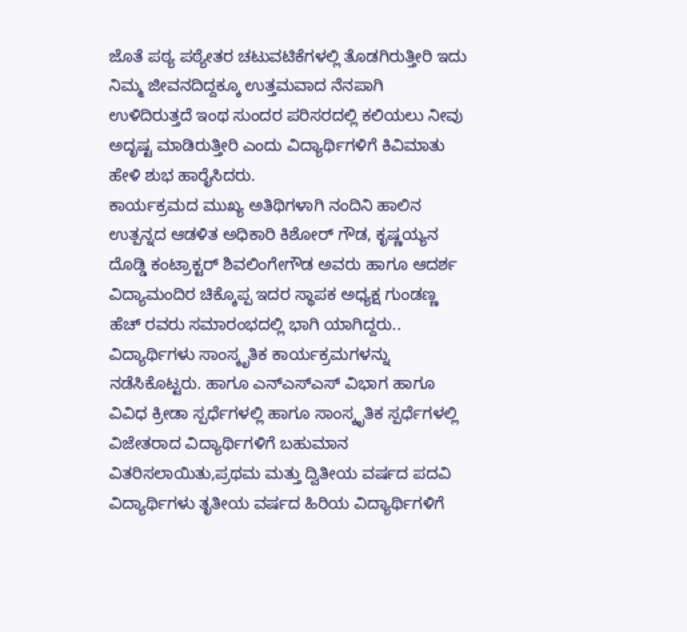ಜೊತೆ ಪಠ್ಯ ಪಠ್ಯೇತರ ಚಟುವಟಿಕೆಗಳಲ್ಲಿ ತೊಡಗಿರುತ್ತೀರಿ ಇದು ನಿಮ್ಮ ಜೀವನದಿದ್ದಕ್ಕೂ ಉತ್ತಮವಾದ ನೆನಪಾಗಿ ಉಳಿದಿರುತ್ತದೆ ಇಂಥ ಸುಂದರ ಪರಿಸರದಲ್ಲಿ ಕಲಿಯಲು ನೀವು ಅದೃಷ್ಟ ಮಾಡಿರುತ್ತೀರಿ ಎಂದು ವಿದ್ಯಾರ್ಥಿಗಳಿಗೆ ಕಿವಿಮಾತು ಹೇಳಿ ಶುಭ ಹಾರೈಸಿದರು.
ಕಾರ್ಯಕ್ರಮದ ಮುಖ್ಯ ಅತಿಥಿಗಳಾಗಿ ನಂದಿನಿ ಹಾಲಿನ ಉತ್ಪನ್ನದ ಆಡಳಿತ ಅಧಿಕಾರಿ ಕಿಶೋರ್ ಗೌಡ, ಕೃಷ್ಣಯ್ಯನ ದೊಡ್ಡಿ ಕಂಟ್ರಾಕ್ಟರ್ ಶಿವಲಿಂಗೇಗೌಡ ಅವರು ಹಾಗೂ ಆದರ್ಶ ವಿದ್ಯಾಮಂದಿರ ಚಿಕ್ಕೊಪ್ಪ ಇದರ ಸ್ಥಾಪಕ ಅಧ್ಯಕ್ಷ ಗುಂಡಣ್ಣ ಹೆಚ್ ರವರು ಸಮಾರಂಭದಲ್ಲಿ ಭಾಗಿ ಯಾಗಿದ್ದರು..
ವಿದ್ಯಾರ್ಥಿಗಳು ಸಾಂಸ್ಕೃತಿಕ ಕಾರ್ಯಕ್ರಮಗಳನ್ನು ನಡೆಸಿಕೊಟ್ಟರು. ಹಾಗೂ ಎನ್ಎಸ್ಎಸ್ ವಿಭಾಗ ಹಾಗೂ ವಿವಿಧ ಕ್ರೀಡಾ ಸ್ಪರ್ಧೆಗಳಲ್ಲಿ ಹಾಗೂ ಸಾಂಸ್ಕೃತಿಕ ಸ್ಪರ್ಧೆಗಳಲ್ಲಿ ವಿಜೇತರಾದ ವಿದ್ಯಾರ್ಥಿಗಳಿಗೆ ಬಹುಮಾನ ವಿತರಿಸಲಾಯಿತು,ಪ್ರಥಮ ಮತ್ತು ದ್ವಿತೀಯ ವರ್ಷದ ಪದವಿ ವಿದ್ಯಾರ್ಥಿಗಳು ತೃತೀಯ ವರ್ಷದ ಹಿರಿಯ ವಿದ್ಯಾರ್ಥಿಗಳಿಗೆ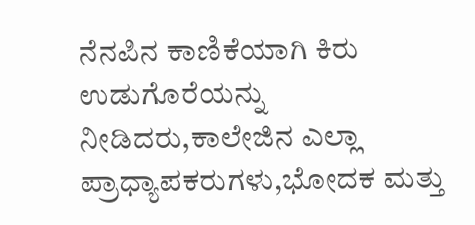ನೆನಪಿನ ಕಾಣಿಕೆಯಾಗಿ ಕಿರು ಉಡುಗೊರೆಯನ್ನು ನೀಡಿದರು,ಕಾಲೇಜಿನ ಎಲ್ಲಾ ಪ್ರಾಧ್ಯಾಪಕರುಗಳು,ಭೋದಕ ಮತ್ತು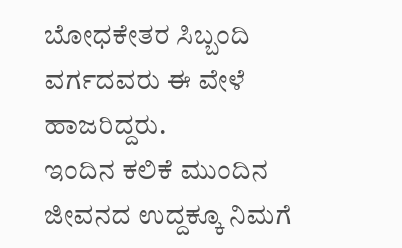ಬೋಧಕೇತರ ಸಿಬ್ಬಂದಿ ವರ್ಗದವರು ಈ ವೇಳೆ ಹಾಜರಿದ್ದರು.
ಇಂದಿನ ಕಲಿಕೆ ಮುಂದಿನ ಜೀವನದ ಉದ್ದಕ್ಕೂ ನಿಮಗೆ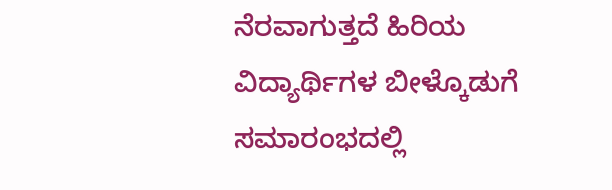ನೆರವಾಗುತ್ತದೆ ಹಿರಿಯ ವಿದ್ಯಾರ್ಥಿಗಳ ಬೀಳ್ಕೊಡುಗೆ ಸಮಾರಂಭದಲ್ಲಿ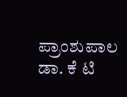ಪ್ರಾಂಶುಪಾಲ ಡಾ. ಕೆ ಟಿ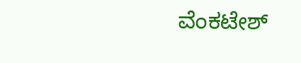ವೆಂಕಟೇಶ್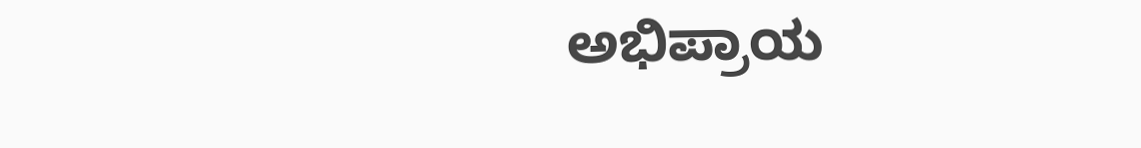ಅಭಿಪ್ರಾಯ